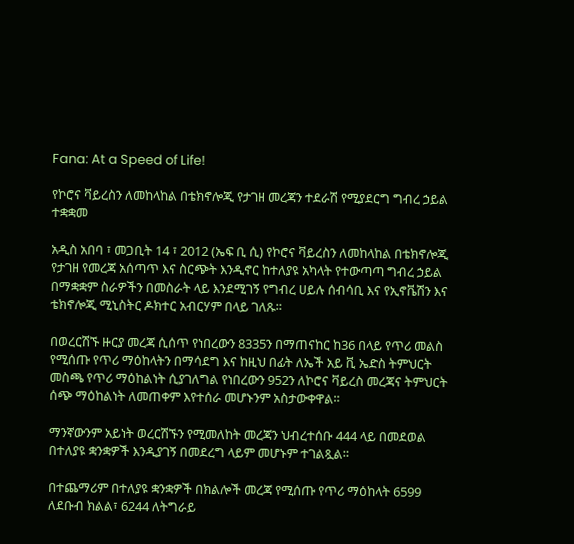Fana: At a Speed of Life!

የኮሮና ቫይረስን ለመከላከል በቴክኖሎጂ የታገዘ መረጃን ተደራሽ የሚያደርግ ግብረ ኃይል ተቋቋመ

አዲስ አበባ ፣ መጋቢት 14 ፣ 2012 (ኤፍ ቢ ሲ) የኮሮና ቫይረስን ለመከላከል በቴክኖሎጂ የታገዘ የመረጃ አሰጣጥ እና ስርጭት እንዲኖር ከተለያዩ አካላት የተውጣጣ ግብረ ኃይል በማቋቋም ስራዎችን በመስራት ላይ እንደሚገኝ የግብረ ሀይሉ ሰብሳቢ እና የኢኖቬሽን እና ቴክኖሎጂ ሚኒስትር ዶክተር አብርሃም በላይ ገለጹ።

በወረርሽኙ ዙርያ መረጃ ሲሰጥ የነበረውን 8335ን በማጠናከር ከ36 በላይ የጥሪ መልስ የሚሰጡ የጥሪ ማዕከላትን በማሳደግ እና ከዚህ በፊት ለኤች አይ ቪ ኤድስ ትምህርት መስጫ የጥሪ ማዕከልነት ሲያገለግል የነበረውን 952ን ለኮሮና ቫይረስ መረጃና ትምህርት ሰጭ ማዕከልነት ለመጠቀም እየተሰራ መሆኑንም አስታውቀዋል።

ማንኛውንም አይነት ወረርሽኙን የሚመለከት መረጃን ህብረተሰቡ 444 ላይ በመደወል በተለያዩ ቋንቋዎች እንዲያገኝ በመደረግ ላይም መሆኑም ተገልጿል።

በተጨማሪም በተለያዩ ቋንቋዎች በክልሎች መረጃ የሚሰጡ የጥሪ ማዕከላት 6599 ለደቡብ ክልል፣ 6244 ለትግራይ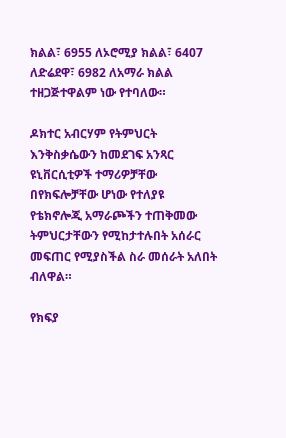ክልል፣ 6955 ለኦሮሚያ ክልል፣ 6407 ለድሬደዋ፣ 6982 ለአማራ ክልል ተዘጋጅተዋልም ነው የተባለው።

ዶክተር አብርሃም የትምህርት እንቅስቃሴውን ከመደገፍ አንጻር ዩኒቨርሲቲዎች ተማሪዎቻቸው በየክፍሎቻቸው ሆነው የተለያዩ የቴክኖሎጂ አማራጮችን ተጠቅመው ትምህርታቸውን የሚከታተሉበት አሰራር መፍጠር የሚያስችል ስራ መሰራት አለበት ብለዋል።

የክፍያ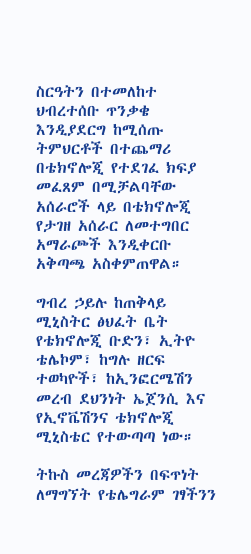ስርዓትን በተመለከተ ህብረተሰቡ ጥንቃቄ እንዲያደርግ ከሚሰጡ ትምህርቶች በተጨማሪ በቴክኖሎጂ የተደገፈ ክፍያ መፈጸም በሚቻልባቸው አሰራሮች ላይ በቴክኖሎጂ የታገዘ አሰራር ለመተግበር አማራጮች እንዲቀርቡ አቅጣጫ አስቀምጠዋል።

ግብረ ኃይሉ ከጠቅላይ ሚኒስትር ፅህፈት ቤት የቴክኖሎጂ ቡድን፣ ኢትዮ ቴሌኮም፣ ከግሉ ዘርፍ ተወካዮች፣ ከኢንፎርሜሽን መረብ ደህንነት ኤጀንሲ እና የኢኖቬሽንና ቴክኖሎጂ ሚኒስቴር የተውጣጣ ነው።

ትኩስ መረጃዎችን በፍጥነት ለማግኘት የቴሌግራም ገፃችንን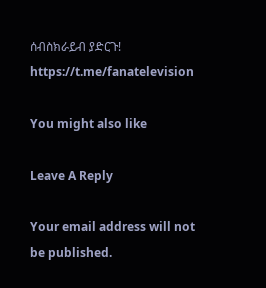ሰብስክራይብ ያድርጉ!
https://t.me/fanatelevision

You might also like

Leave A Reply

Your email address will not be published.